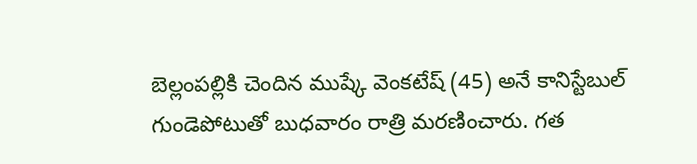బెల్లంపల్లికి చెందిన ముష్కే వెంకటేష్ (45) అనే కానిస్టేబుల్ గుండెపోటుతో బుధవారం రాత్రి మరణించారు. గత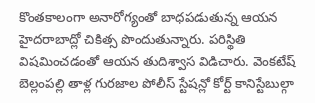కొంతకాలంగా అనారోగ్యంతో బాధపడుతున్న ఆయన హైదరాబాద్లో చికిత్స పొందుతున్నారు. పరిస్థితి విషమించడంతో ఆయన తుదిశ్వాస విడిచారు. వెంకటేష్ బెల్లంపల్లి తాళ్ల గురజాల పోలీస్ స్టేషన్లో కోర్ట్ కానిస్టేబుల్గా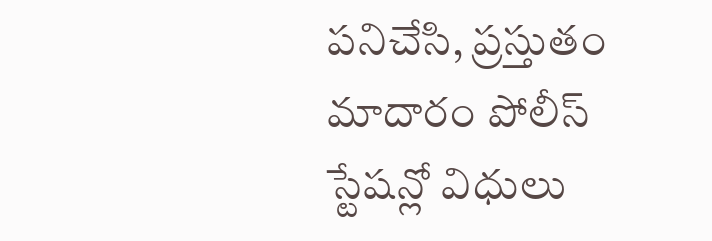పనిచేసి, ప్రస్తుతం మాదారం పోలీస్ స్టేషన్లో విధులు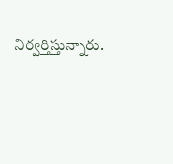నిర్వర్తిస్తున్నారు.